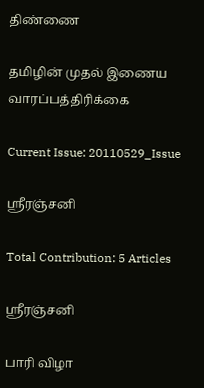திண்ணை

தமிழின் முதல் இணைய வாரப்பத்திரிக்கை

Current Issue: 20110529_Issue

ஸ்ரீரஞ்சனி

Total Contribution: 5 Articles

ஸ்ரீரஞ்சனி

பாரி விழா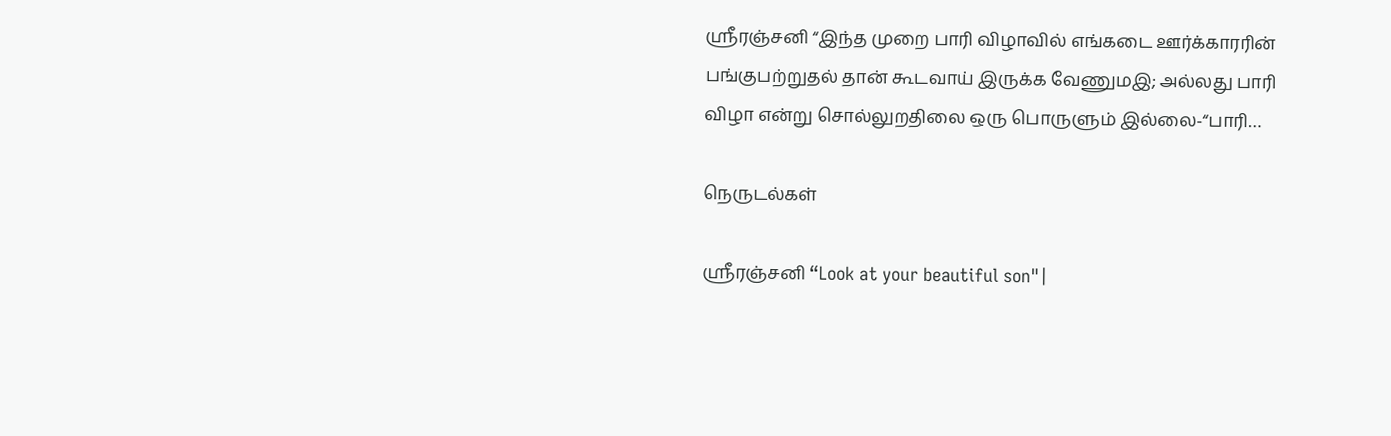ஸ்ரீரஞ்சனி “இந்த முறை பாரி விழாவில் எங்கடை ஊர்க்காரரின் பங்குபற்றுதல் தான் கூடவாய் இருக்க வேணுமஇ; அல்லது பாரி விழா என்று சொல்லுறதிலை ஒரு பொருளும் இல்லை-“பாரி…

நெருடல்கள்

ஸ்ரீரஞ்சனி “Look at your beautiful son"|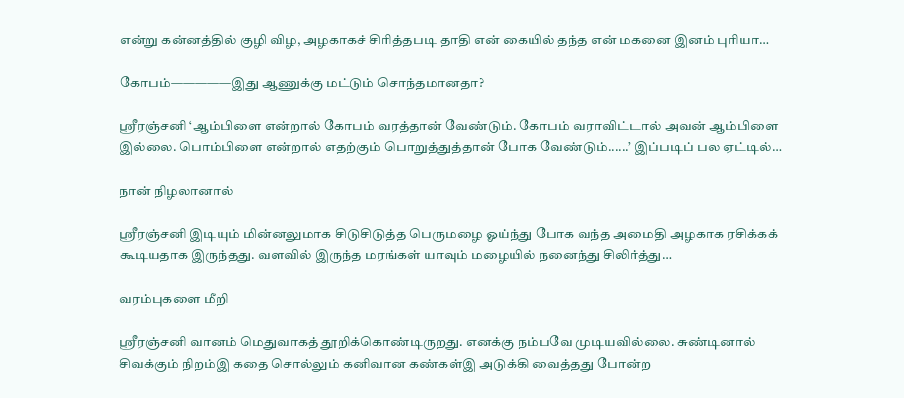என்று கன்னத்தில் குழி விழ, அழகாகச் சிரித்தபடி தாதி என் கையில் தந்த என் மகனை இனம் புரியா…

கோபம்—————இது ஆணுக்கு மட்டும் சொந்தமானதா?

ஸ்ரீரஞ்சனி ‘ஆம்பிளை என்றால் கோபம் வரத்தான் வேண்டும். கோபம் வராவிட்டால் அவன் ஆம்பிளை இல்லை. பொம்பிளை என்றால் எதற்கும் பொறுத்துத்தான் போக வேண்டும்......’ இப்படிப் பல ஏட்டில்…

நான் நிழலானால்

ஸ்ரீரஞ்சனி இடியும் மின்னலுமாக சிடுசிடுத்த பெருமழை ஓய்ந்து போக வந்த அமைதி அழகாக ரசிக்கக் கூடியதாக இருந்தது. வளவில் இருந்த மரங்கள் யாவும் மழையில் நனைந்து சிலிர்த்து…

வரம்புகளை மீறி

ஸ்ரீரஞ்சனி வானம் மெதுவாகத் தூறிக்கொண்டிருறது. எனக்கு நம்பவே முடியவில்லை. சுண்டினால் சிவக்கும் நிறம்இ கதை சொல்லும் கனிவான கண்கள்இ அடுக்கி வைத்தது போன்ற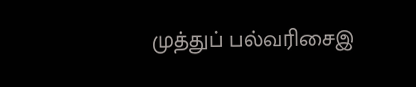முத்துப் பல்வரிசைஇ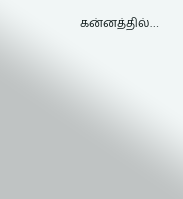கன்னத்தில்…